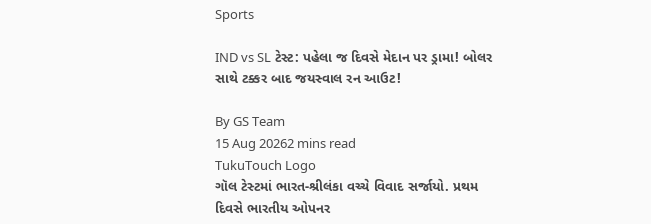Sports

IND vs SL ટેસ્ટ: પહેલા જ દિવસે મેદાન પર ડ્રામા! બોલર સાથે ટક્કર બાદ જયસ્વાલ રન આઉટ!

By GS Team
15 Aug 20262 mins read
TukuTouch Logo
ગૉલ ટેસ્ટમાં ભારત-શ્રીલંકા વચ્ચે વિવાદ સર્જાયો. પ્રથમ દિવસે ભારતીય ઓપનર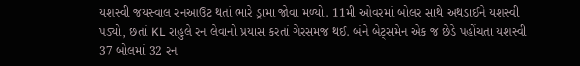યશસ્વી જયસ્વાલ રનઆઉટ થતાં ભારે ડ્રામા જોવા મળ્યો. 11મી ઓવરમાં બોલર સાથે અથડાઈને યશસ્વી પડ્યો, છતાં KL રાહુલે રન લેવાનો પ્રયાસ કરતાં ગેરસમજ થઈ. બંને બેટ્સમેન એક જ છેડે પહોંચતા યશસ્વી 37 બોલમાં 32 રન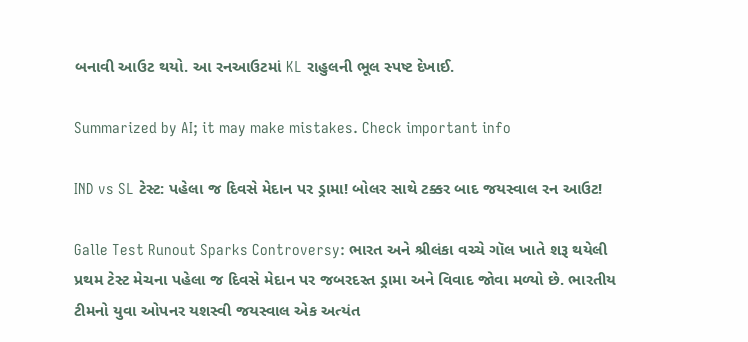બનાવી આઉટ થયો. આ રનઆઉટમાં KL રાહુલની ભૂલ સ્પષ્ટ દેખાઈ.

Summarized by AI; it may make mistakes. Check important info

IND vs SL ટેસ્ટ: પહેલા જ દિવસે મેદાન પર ડ્રામા! બોલર સાથે ટક્કર બાદ જયસ્વાલ રન આઉટ!

Galle Test Runout Sparks Controversy: ભારત અને શ્રીલંકા વચ્ચે ગૉલ ખાતે શરૂ થયેલી પ્રથમ ટેસ્ટ મેચના પહેલા જ દિવસે મેદાન પર જબરદસ્ત ડ્રામા અને વિવાદ જોવા મળ્યો છે. ભારતીય ટીમનો યુવા ઓપનર યશસ્વી જયસ્વાલ એક અત્યંત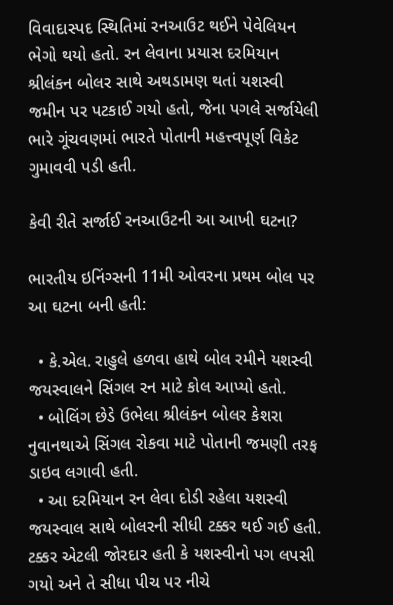વિવાદાસ્પદ સ્થિતિમાં રનઆઉટ થઈને પેવેલિયન ભેગો થયો હતો. રન લેવાના પ્રયાસ દરમિયાન શ્રીલંકન બોલર સાથે અથડામણ થતાં યશસ્વી જમીન પર પટકાઈ ગયો હતો, જેના પગલે સર્જાયેલી ભારે ગૂંચવણમાં ભારતે પોતાની મહત્ત્વપૂર્ણ વિકેટ ગુમાવવી પડી હતી.

કેવી રીતે સર્જાઈ રનઆઉટની આ આખી ઘટના?

ભારતીય ઇનિંગ્સની 11મી ઓવરના પ્રથમ બોલ પર આ ઘટના બની હતી:

  • કે.એલ. રાહુલે હળવા હાથે બોલ રમીને યશસ્વી જયસ્વાલને સિંગલ રન માટે કોલ આપ્યો હતો.
  • બોલિંગ છેડે ઉભેલા શ્રીલંકન બોલર કેશરા નુવાનથાએ સિંગલ રોકવા માટે પોતાની જમણી તરફ ડાઇવ લગાવી હતી.
  • આ દરમિયાન રન લેવા દોડી રહેલા યશસ્વી જયસ્વાલ સાથે બોલરની સીધી ટક્કર થઈ ગઈ હતી. ટક્કર એટલી જોરદાર હતી કે યશસ્વીનો પગ લપસી ગયો અને તે સીધા પીચ પર નીચે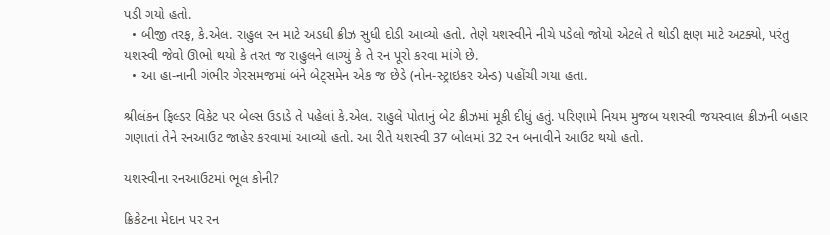પડી ગયો હતો.
  • બીજી તરફ, કે.એલ. રાહુલ રન માટે અડધી ક્રીઝ સુધી દોડી આવ્યો હતો. તેણે યશસ્વીને નીચે પડેલો જોયો એટલે તે થોડી ક્ષણ માટે અટક્યો, પરંતુ યશસ્વી જેવો ઊભો થયો કે તરત જ રાહુલને લાગ્યું કે તે રન પૂરો કરવા માંગે છે.
  • આ હા-નાની ગંભીર ગેરસમજમાં બંને બેટ્સમેન એક જ છેડે (નોન-સ્ટ્રાઇકર એન્ડ) પહોંચી ગયા હતા.

શ્રીલંકન ફિલ્ડર વિકેટ પર બેલ્સ ઉડાડે તે પહેલાં કે.એલ. રાહુલે પોતાનું બેટ ક્રીઝમાં મૂકી દીધું હતું. પરિણામે નિયમ મુજબ યશસ્વી જયસ્વાલ ક્રીઝની બહાર ગણાતાં તેને રનઆઉટ જાહેર કરવામાં આવ્યો હતો. આ રીતે યશસ્વી 37 બોલમાં 32 રન બનાવીને આઉટ થયો હતો.

યશસ્વીના રનઆઉટમાં ભૂલ કોની?

ક્રિકેટના મેદાન પર રન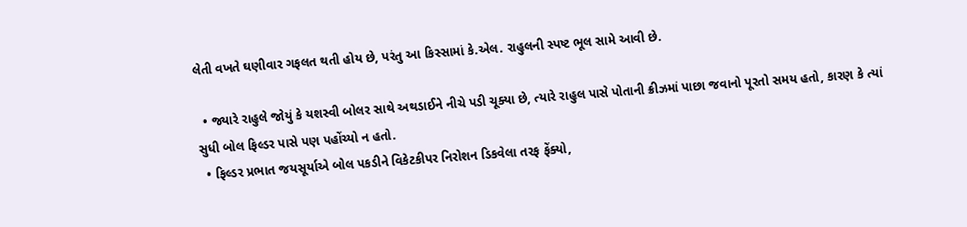લેતી વખતે ઘણીવાર ગફલત થતી હોય છે, પરંતુ આ કિસ્સામાં કે.એલ. રાહુલની સ્પષ્ટ ભૂલ સામે આવી છે.

  • જ્યારે રાહુલે જોયું કે યશસ્વી બોલર સાથે અથડાઈને નીચે પડી ચૂક્યા છે, ત્યારે રાહુલ પાસે પોતાની ક્રીઝમાં પાછા જવાનો પૂરતો સમય હતો, કારણ કે ત્યાં સુધી બોલ ફિલ્ડર પાસે પણ પહોંચ્યો ન હતો.
  • ફિલ્ડર પ્રભાત જયસૂર્યાએ બોલ પકડીને વિકેટકીપર નિરોશન ડિકવેલા તરફ ફેંક્યો,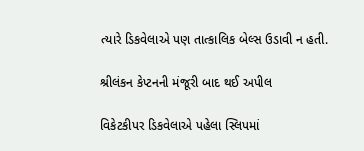ત્યારે ડિકવેલાએ પણ તાત્કાલિક બેલ્સ ઉડાવી ન હતી.

શ્રીલંકન કેપ્ટનની મંજૂરી બાદ થઈ અપીલ

વિકેટકીપર ડિકવેલાએ પહેલા સ્લિપમાં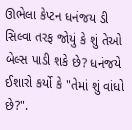ઊભેલા કેપ્ટન ધનંજય ડી સિલ્વા તરફ જોયું કે શું તેઓ બેલ્સ પાડી શકે છે? ધનંજયે ઈશારો કર્યો કે "તેમાં શું વાંધો છે?".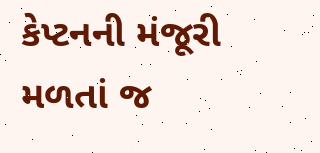કેપ્ટનની મંજૂરી મળતાં જ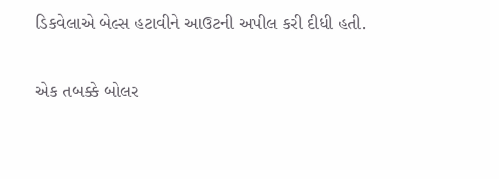ડિકવેલાએ બેલ્સ હટાવીને આઉટની અપીલ કરી દીધી હતી.

એક તબક્કે બોલર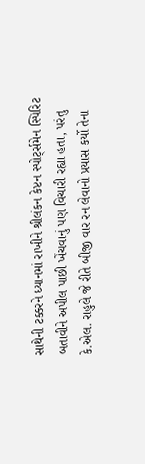સાથેની ટક્કરને ધ્યાનમાં રાખીને શ્રીલંકન કેપ્ટન સ્પોર્ટ્સમેન સ્પિરિટ બતાવીને અપીલ પાછી ખેંચવાનું પણ વિચારી રહ્યા હતા, પરંતુ કે.એલ. રાહુલે જે રીતે બીજી વાર રન લેવાનો પ્રયાસ કર્યો તેના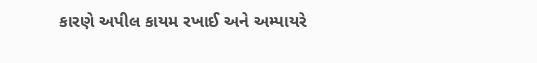કારણે અપીલ કાયમ રખાઈ અને અમ્પાયરે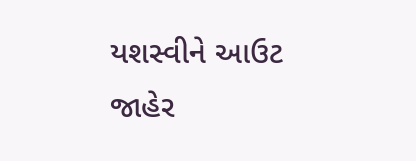યશસ્વીને આઉટ જાહેર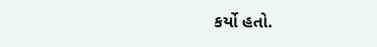કર્યો હતો.